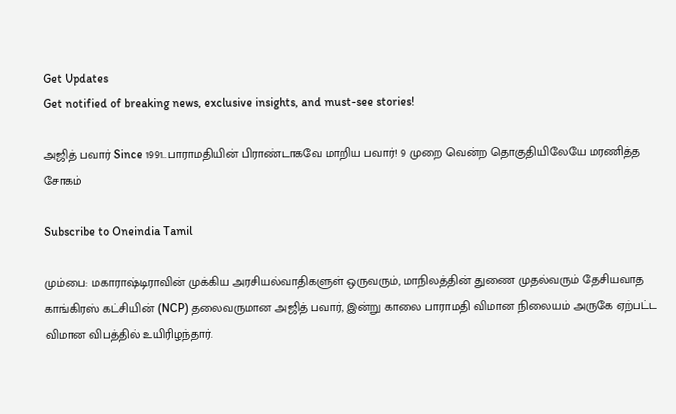Get Updates
Get notified of breaking news, exclusive insights, and must-see stories!

அஜித் பவார் Since 1991..பாராமதியின் பிராண்டாகவே மாறிய பவார்! 9 முறை வென்ற தொகுதியிலேயே மரணித்த சோகம்

Subscribe to Oneindia Tamil

மும்பை: மகாராஷ்டிராவின் முக்கிய அரசியல்வாதிகளுள் ஒருவரும், மாநிலத்தின் துணை முதல்வரும் தேசியவாத காங்கிரஸ் கட்சியின் (NCP) தலைவருமான அஜித் பவார், இன்று காலை பாராமதி விமான நிலையம் அருகே ஏற்பட்ட விமான விபத்தில் உயிரிழந்தார்.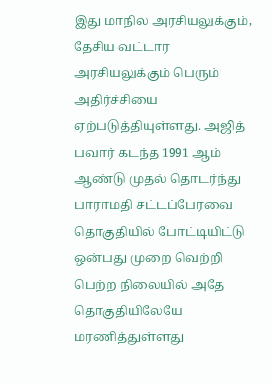இது மாநில அரசியலுக்கும், தேசிய வட்டார அரசியலுக்கும் பெரும் அதிர்ச்சியை ஏற்படுத்தியுள்ளது. அஜித் பவார் கடந்த 1991 ஆம் ஆண்டு முதல் தொடர்ந்து பாராமதி சட்டப்பேரவை தொகுதியில் போட்டியிட்டு ஒன்பது முறை வெற்றி பெற்ற நிலையில் அதே தொகுதியிலேயே மரணித்துள்ளது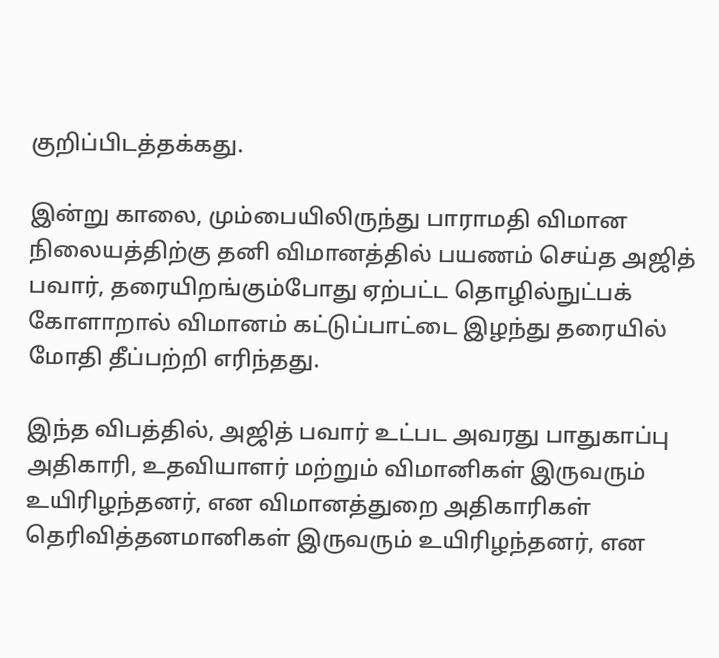குறிப்பிடத்தக்கது.

இன்று காலை, மும்பையிலிருந்து பாராமதி விமான நிலையத்திற்கு தனி விமானத்தில் பயணம் செய்த அஜித் பவார், தரையிறங்கும்போது ஏற்பட்ட தொழில்நுட்பக் கோளாறால் விமானம் கட்டுப்பாட்டை இழந்து தரையில் மோதி தீப்பற்றி எரிந்தது.

இந்த விபத்தில், அஜித் பவார் உட்பட அவரது பாதுகாப்பு அதிகாரி, உதவியாளர் மற்றும் விமானிகள் இருவரும் உயிரிழந்தனர், என விமானத்துறை அதிகாரிகள் தெரிவித்தனமானிகள் இருவரும் உயிரிழந்தனர், என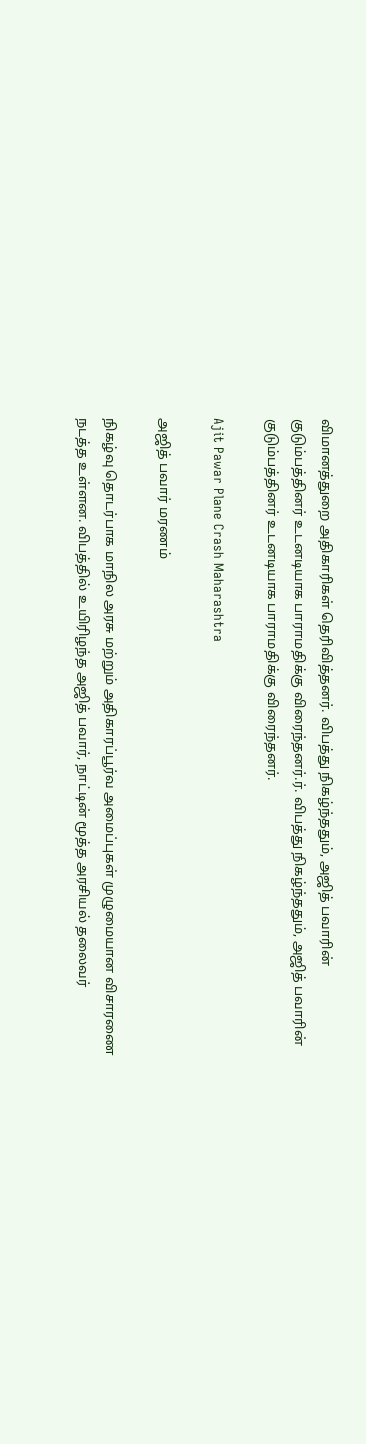விமானத்துறை அதிகாரிகள் தெரிவித்தனர். விபத்து நிகழ்ந்ததும், அஜித் பவாரின் குடும்பத்தினர் உடனடியாக பாராமதிக்கு விரைந்தனர்.ர். விபத்து நிகழ்ந்ததும், அஜித் பவாரின் குடும்பத்தினர் உடனடியாக பாராமதிக்கு விரைந்தனர்.

Ajit Pawar Plane Crash Maharashtra

அஜித் பவார் மரணம்

நிகழ்வு தொடர்பாக மாநில அரசு மற்றும் அதிகாரப்பூர்வ அமைப்புகள் முழுமையான விசாரணை நடத்த உள்ளன. விபத்தில் உயிரிழந்த அஜித் பவார், நாட்டின் மூத்த அரசியல் தலைவர்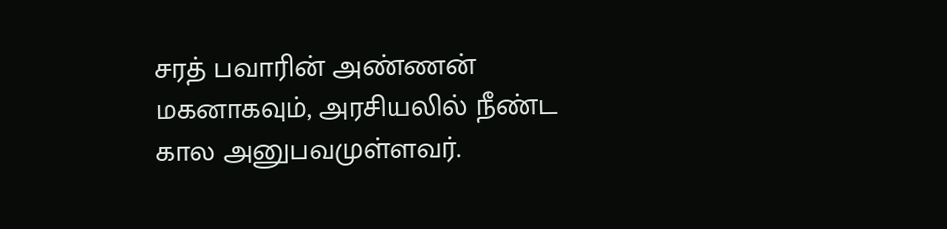சரத் பவாரின் அண்ணன் மகனாகவும், அரசியலில் நீண்ட கால அனுபவமுள்ளவர்.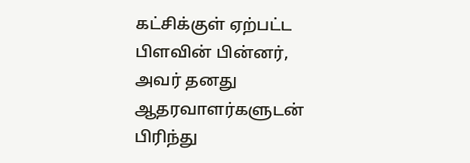கட்சிக்குள் ஏற்பட்ட பிளவின் பின்னர், அவர் தனது ஆதரவாளர்களுடன் பிரிந்து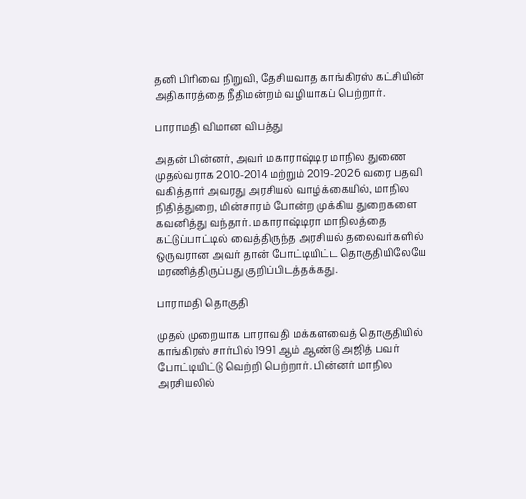தனி பிரிவை நிறுவி, தேசியவாத காங்கிரஸ் கட்சியின் அதிகாரத்தை நீதிமன்றம் வழியாகப் பெற்றார்.

பாராமதி விமான விபத்து

அதன் பின்னர், அவர் மகாராஷ்டிர மாநில துணை முதல்வராக 2010-2014 மற்றும் 2019-2026 வரை பதவி வகித்தார் அவரது அரசியல் வாழ்க்கையில், மாநில நிதித்துறை, மின்சாரம் போன்ற முக்கிய துறைகளை கவனித்து வந்தார். மகாராஷ்டிரா மாநிலத்தை கட்டுப்பாட்டில் வைத்திருந்த அரசியல் தலைவர்களில் ஒருவரான அவர் தான் போட்டியிட்ட தொகுதியிலேயே மரணித்திருப்பது குறிப்பிடத்தக்கது.

பாராமதி தொகுதி

முதல் முறையாக பாராவதி மக்களவைத் தொகுதியில் காங்கிரஸ் சார்பில் 1991 ஆம் ஆண்டு அஜித் பவர் போட்டியிட்டு வெற்றி பெற்றார். பின்னர் மாநில அரசியலில்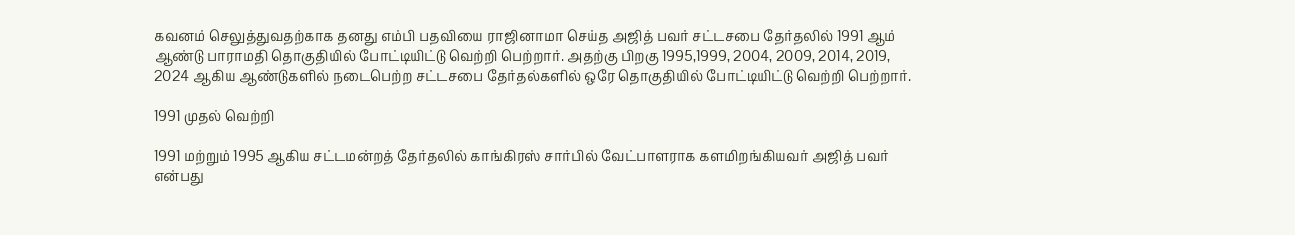கவனம் செலுத்துவதற்காக தனது எம்பி பதவியை ராஜினாமா செய்த அஜித் பவர் சட்டசபை தேர்தலில் 1991 ஆம் ஆண்டு பாராமதி தொகுதியில் போட்டியிட்டு வெற்றி பெற்றார். அதற்கு பிறகு 1995,1999, 2004, 2009, 2014, 2019, 2024 ஆகிய ஆண்டுகளில் நடைபெற்ற சட்டசபை தேர்தல்களில் ஒரே தொகுதியில் போட்டியிட்டு வெற்றி பெற்றார்.

1991 முதல் வெற்றி

1991 மற்றும் 1995 ஆகிய சட்டமன்றத் தேர்தலில் காங்கிரஸ் சார்பில் வேட்பாளராக களமிறங்கியவர் அஜித் பவர் என்பது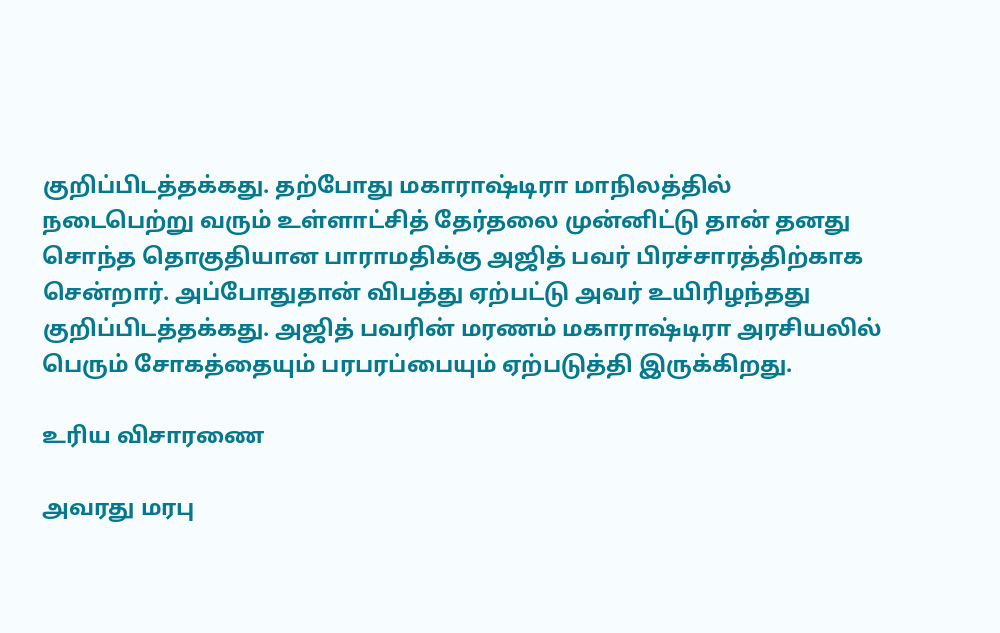குறிப்பிடத்தக்கது. தற்போது மகாராஷ்டிரா மாநிலத்தில் நடைபெற்று வரும் உள்ளாட்சித் தேர்தலை முன்னிட்டு தான் தனது சொந்த தொகுதியான பாராமதிக்கு அஜித் பவர் பிரச்சாரத்திற்காக சென்றார். அப்போதுதான் விபத்து ஏற்பட்டு அவர் உயிரிழந்தது குறிப்பிடத்தக்கது. அஜித் பவரின் மரணம் மகாராஷ்டிரா அரசியலில் பெரும் சோகத்தையும் பரபரப்பையும் ஏற்படுத்தி இருக்கிறது.

உரிய விசாரணை

அவரது மரபு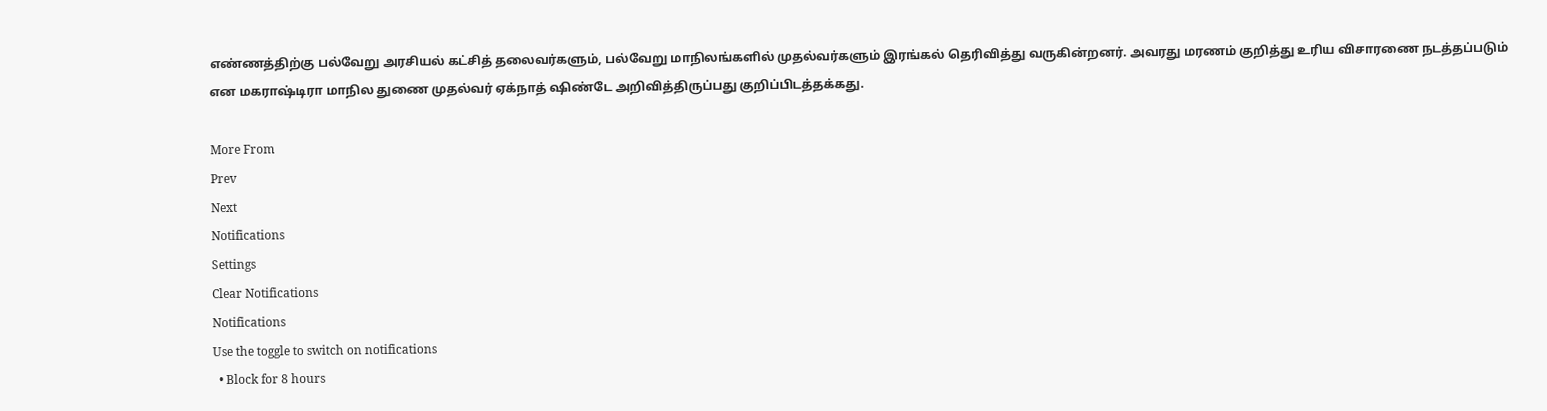எண்ணத்திற்கு பல்வேறு அரசியல் கட்சித் தலைவர்களும், பல்வேறு மாநிலங்களில் முதல்வர்களும் இரங்கல் தெரிவித்து வருகின்றனர். அவரது மரணம் குறித்து உரிய விசாரணை நடத்தப்படும் என மகராஷ்டிரா மாநில துணை முதல்வர் ஏக்நாத் ஷிண்டே அறிவித்திருப்பது குறிப்பிடத்தக்கது.

More From
Prev
Next
Notifications
Settings
Clear Notifications
Notifications
Use the toggle to switch on notifications
  • Block for 8 hours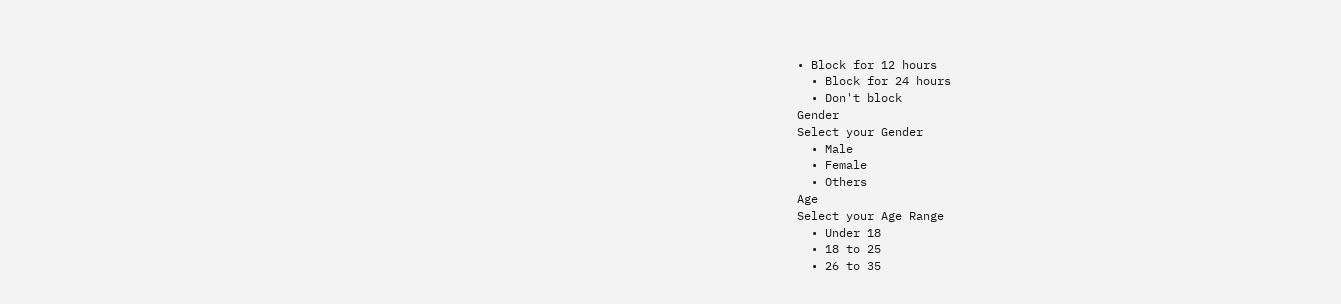• Block for 12 hours
  • Block for 24 hours
  • Don't block
Gender
Select your Gender
  • Male
  • Female
  • Others
Age
Select your Age Range
  • Under 18
  • 18 to 25
  • 26 to 35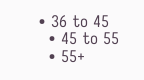• 36 to 45
  • 45 to 55
  • 55+